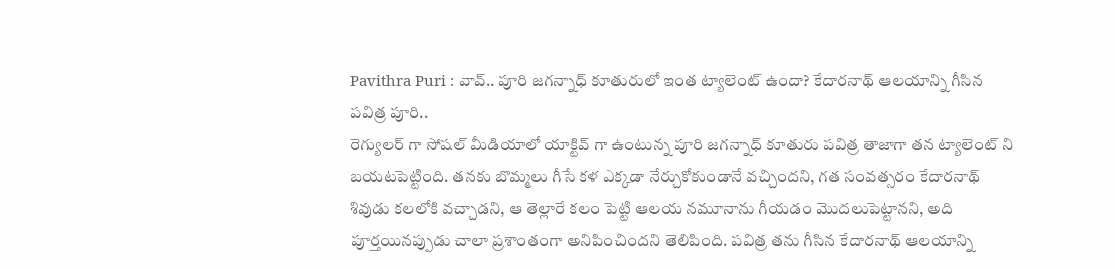Pavithra Puri : వావ్.. పూరి జగన్నాధ్ కూతురులో ఇంత ట్యాలెంట్ ఉందా? కేదారనాథ్ ఆలయాన్ని గీసిన పవిత్ర పూరి..
రెగ్యులర్ గా సోషల్ మీడియాలో యాక్టివ్ గా ఉంటున్న పూరి జగన్నాధ్ కూతురు పవిత్ర తాజాగా తన ట్యాలెంట్ ని బయటపెట్టింది. తనకు బొమ్మలు గీసే కళ ఎక్కడా నేర్చుకోకుండానే వచ్చిందని, గత సంవత్సరం కేదారనాథ్ శివుడు కలలోకి వచ్చాడని, ఆ తెల్లారే కలం పెట్టి ఆలయ నమూనాను గీయడం మొదలుపెట్టానని, అది పూర్తయినప్పుడు చాలా ప్రశాంతంగా అనిపించిందని తెలిపింది. పవిత్ర తను గీసిన కేదారనాథ్ ఆలయాన్ని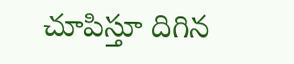చూపిస్తూ దిగిన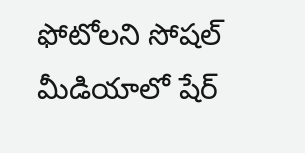ఫోటోలని సోషల్ మీడియాలో షేర్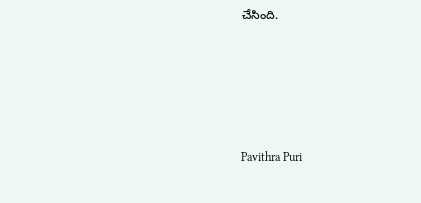చేసింది.






Pavithra Puri